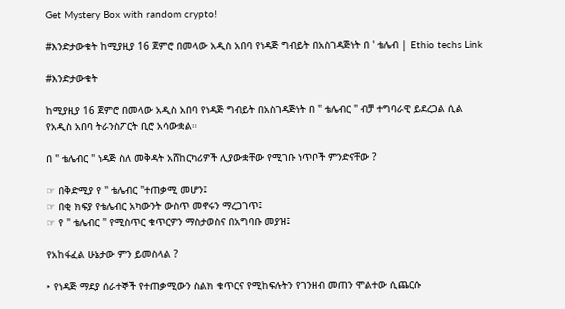Get Mystery Box with random crypto!

#እንድታውቁት ከሚያዚያ 16 ጀምሮ በመላው አዲስ አበባ የነዳጅ ግብይት በአስገዳጅነት በ ' ቴሌብ | Ethio techs Link

#እንድታውቁት

ከሚያዚያ 16 ጀምሮ በመላው አዲስ አበባ የነዳጅ ግብይት በአስገዳጅነት በ " ቴሌብር " ብቻ ተግባራዊ ይደረጋል ሲል የአዲስ አበባ ትራንስፖርት ቢሮ አሳውቋል።

በ " ቴሌብር " ነዳጅ ስለ መቅዳት አሸከርካሪዎች ሊያውቋቸው የሚገቡ ነጥቦች ምንድናቸው ?

☞ በቅድሚያ የ " ቴሌብር "ተጠቃሚ መሆን፤
☞ በቂ ክፍያ የቴሌብር አካውንት ውስጥ መኖሩን ማረጋገጥ፤
☞ የ " ቴሌብር " የሚስጥር ቁጥርዎን ማስታወስና በአግባቡ መያዝ፤

የአከፋፈል ሁኔታው ምን ይመስላል ?

‣ የነዳጅ ማደያ ሰራተኞች የተጠቃሚውን ስልክ ቁጥርና የሚከፍሉትን የገንዘብ መጠን ሞልተው ሲጨርሱ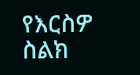የእርስዎ ስልክ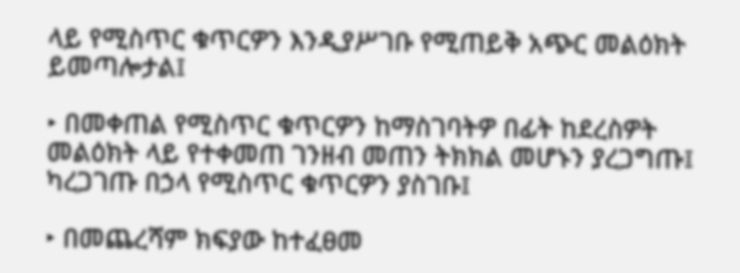ላይ የሚስጥር ቁጥርዎን እንዲያሥገቡ የሚጠይቅ አጭር መልዕክት ይመጣሎታል፤

‣ በመቀጠል የሚስጥር ቁጥርዎን ከማስገባትዎ በፊት ከደረስዎት መልዕክት ላይ የተቀመጠ ገንዘብ መጠን ትክክል መሆኑን ያረጋግጡ፤ ካረጋገጡ በኃላ የሚስጥር ቁጥርዎን ያስገቡ፤

‣ በመጨረሻም ክፍያው ከተፈፀመ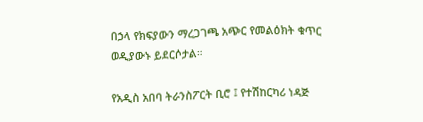በኃላ የክፍያውን ማረጋገጫ አጭር የመልዕክት ቁጥር ወዲያውኑ ይደርሶታል።

የአዲስ አበባ ትራንስፖርት ቢሮ ፤ የተሽከርካሪ ነዳጅ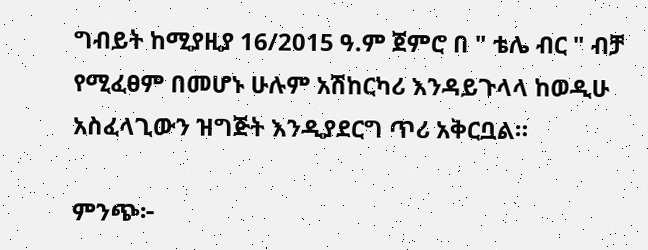ግብይት ከሚያዚያ 16/2015 ዓ.ም ጀምሮ በ " ቴሌ ብር " ብቻ የሚፈፀም በመሆኑ ሁሉም አሽከርካሪ እንዳይጉላላ ከወዲሁ አስፈላጊውን ዝግጅት እንዲያደርግ ጥሪ አቅርቧል።

ምንጭ፦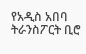የአዲስ አበባ ትራንስፖርት ቢሮ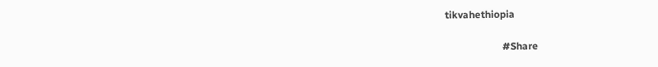tikvahethiopia

                   #Share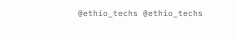@ethio_techs @ethio_techs